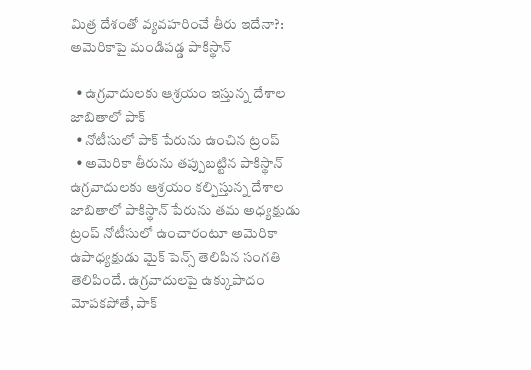మిత్ర దేశంతో వ్యవహరించే తీరు ఇదేనా?: అమెరికాపై మండిపడ్డ పాకిస్థాన్

  • ఉగ్రవాదులకు ఆశ్రయం ఇస్తున్న దేశాల జాబితాలో పాక్
  • నోటీసులో పాక్ పేరును ఉంచిన ట్రంప్
  • అమెరికా తీరును తప్పుబట్టిన పాకిస్థాన్
ఉగ్రవాదులకు ఆశ్రయం కల్పిస్తున్న దేశాల జాబితాలో పాకిస్థాన్ పేరును తమ అధ్యక్షుడు ట్రంప్ నోటీసులో ఉంచారంటూ అమెరికా ఉపాధ్యక్షుడు మైక్ పెన్స్ తెలిపిన సంగతి తెలిపిందే. ఉగ్రవాదులపై ఉక్కుపాదం మోపకపోతే, పాక్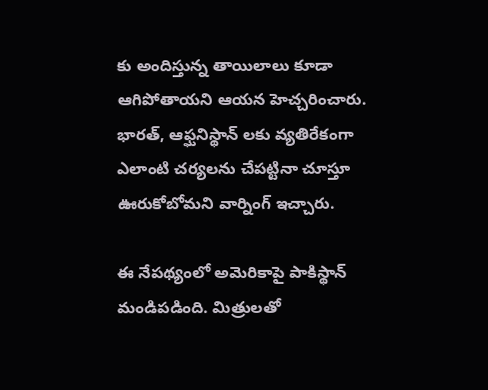కు అందిస్తున్న తాయిలాలు కూడా ఆగిపోతాయని ఆయన హెచ్చరించారు. భారత్, ఆఫ్ఘనిస్థాన్ లకు వ్యతిరేకంగా ఎలాంటి చర్యలను చేపట్టినా చూస్తూ ఊరుకోబోమని వార్నింగ్ ఇచ్చారు.

ఈ నేపథ్యంలో అమెరికాపై పాకిస్థాన్ మండిపడింది. మిత్రులతో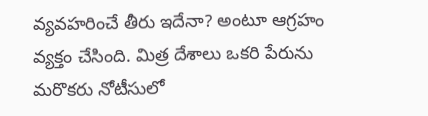వ్యవహరించే తీరు ఇదేనా? అంటూ ఆగ్రహం వ్యక్తం చేసింది. మిత్ర దేశాలు ఒకరి పేరును మరొకరు నోటీసులో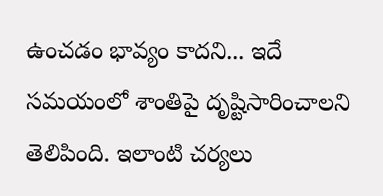ఉంచడం భావ్యం కాదని... ఇదే సమయంలో శాంతిపై దృష్టిసారించాలని తెలిపింది. ఇలాంటి చర్యలు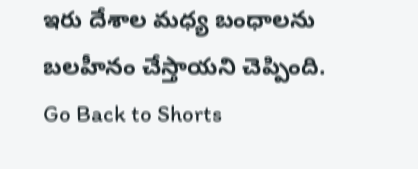ఇరు దేశాల మధ్య బంధాలను బలహీనం చేస్తాయని చెప్పింది.
Go Back to Shorts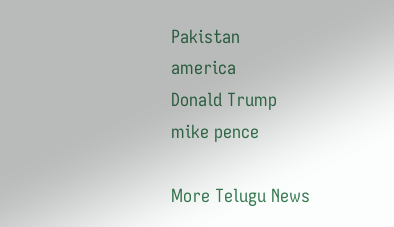Pakistan
america
Donald Trump
mike pence

More Telugu News